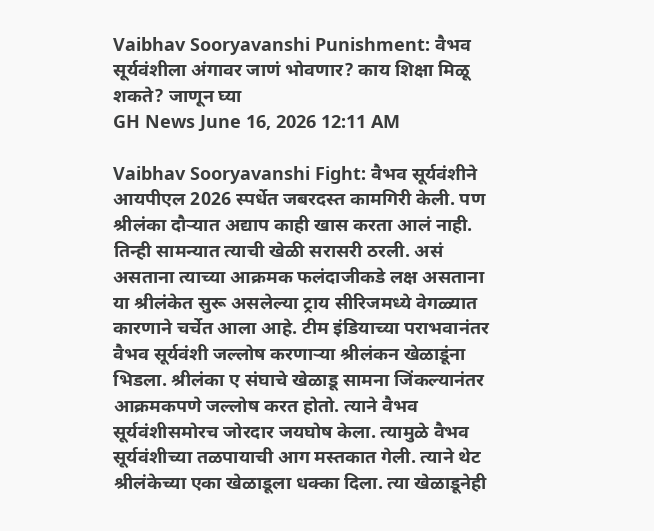Vaibhav Sooryavanshi Punishment: वैभव सूर्यवंशीला अंगावर जाणं भोवणार? काय शिक्षा मिळू शकते? जाणून घ्या
GH News June 16, 2026 12:11 AM

Vaibhav Sooryavanshi Fight: वैभव सूर्यवंशीने आयपीएल 2026 स्पर्धेत जबरदस्त कामगिरी केली. पण श्रीलंका दौऱ्यात अद्याप काही खास करता आलं नाही. तिन्ही सामन्यात त्याची खेळी सरासरी ठरली. असं असताना त्याच्या आक्रमक फलंदाजीकडे लक्ष असताना या श्रीलंकेत सुरू असलेल्या ट्राय सीरिजमध्ये वेगळ्यात कारणाने चर्चेत आला आहे. टीम इंडियाच्या पराभवानंतर वैभव सूर्यवंशी जल्लोष करणाऱ्या श्रीलंकन खेळाडूंना भिडला. श्रीलंका ए संघाचे खेळाडू सामना जिंकल्यानंतर आक्रमकपणे जल्लोष करत होतो. त्याने वैभव सूर्यवंशीसमोरच जोरदार जयघोष केला. त्यामुळे वैभव सूर्यवंशीच्या तळपायाची आग मस्तकात गेली. त्याने थेट श्रीलंकेच्या एका खेळाडूला धक्का दिला. त्या खेळाडूनेही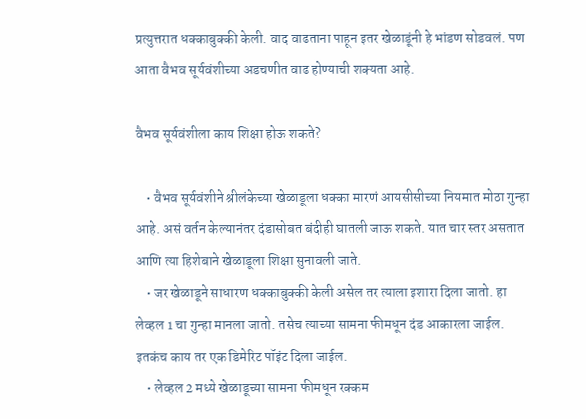प्रत्युत्तरात धक्काबुक्की केली. वाद वाढताना पाहून इतर खेळाडूंनी हे भांडण सोडवलं. पण आता वैभव सूर्यवंशीच्या अडचणीत वाढ होण्याची शक्यता आहे.

वैभव सूर्यवंशीला काय शिक्षा होऊ शकते?

    • वैभव सूर्यवंशीने श्रीलंकेच्या खेळाडूला धक्का मारणं आयसीसीच्या नियमात मोठा गुन्हा आहे. असं वर्तन केल्यानंतर दंडासोबत बंदीही घातली जाऊ शकते. यात चार स्तर असतात आणि त्या हिशेबाने खेळाडूला शिक्षा सुनावली जाते.
    • जर खेळाडूने साधारण धक्काबुक्की केली असेल तर त्याला इशारा दिला जातो. हा लेव्हल 1 चा गुन्हा मानला जातो. तसेच त्याच्या सामना फीमधून दंड आकारला जाईल. इतकंच काय तर एक डिमेरिट पॉइंट दिला जाईल.
    • लेव्हल 2 मध्ये खेळाडूच्या सामना फीमधून रक्कम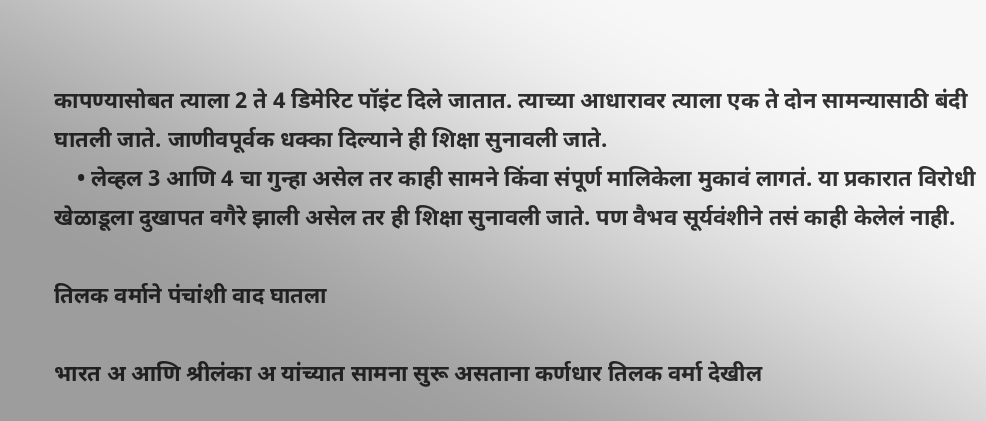कापण्यासोबत त्याला 2 ते 4 डिमेरिट पॉइंट दिले जातात. त्याच्या आधारावर त्याला एक ते दोन सामन्यासाठी बंदी घातली जाते. जाणीवपूर्वक धक्का दिल्याने ही शिक्षा सुनावली जाते.
    • लेव्हल 3 आणि 4 चा गुन्हा असेल तर काही सामने किंवा संपूर्ण मालिकेला मुकावं लागतं. या प्रकारात विरोधी खेळाडूला दुखापत वगैरे झाली असेल तर ही शिक्षा सुनावली जाते. पण वैभव सूर्यवंशीने तसं काही केलेलं नाही.

तिलक वर्माने पंचांशी वाद घातला

भारत अ आणि श्रीलंका अ यांच्यात सामना सुरू असताना कर्णधार तिलक वर्मा देखील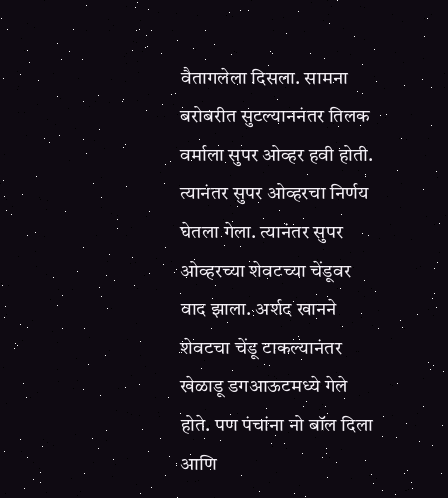वैतागलेला दिसला. सामना बरोबरीत सुटल्याननंतर तिलक वर्माला सुपर ओव्हर हवी होती. त्यानंतर सुपर ओव्हरचा निर्णय घेतला गेला. त्यानंतर सुपर ओव्हरच्या शेवटच्या चेंडूवर वाद झाला. अर्शद खानने शेवटचा चेंडू टाकल्यानंतर खेळाडू डगआऊटमध्ये गेले होते. पण पंचांना नो बॉल दिला आणि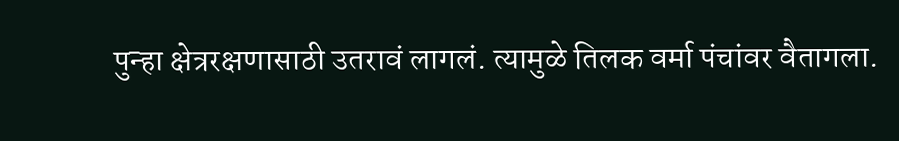पुन्हा क्षेत्ररक्षणासाठी उतरावं लागलं. त्यामुळे तिलक वर्मा पंचांवर वैतागला.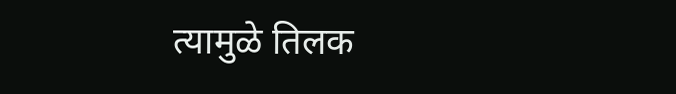त्यामुळे तिलक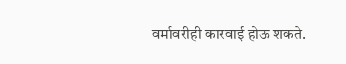वर्मावरीही कारवाई होऊ शकते.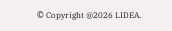© Copyright @2026 LIDEA.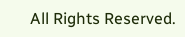All Rights Reserved.